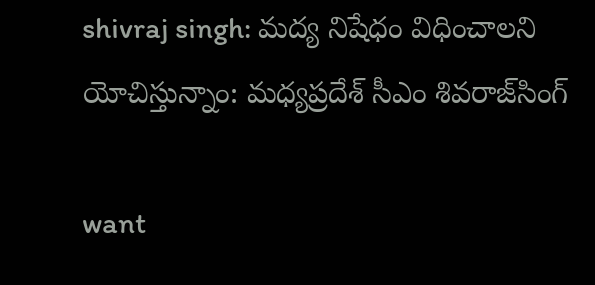shivraj singh: మద్య నిషేధం విధించాల‌ని యోచిస్తున్నాం: మ‌ధ్య‌ప్ర‌దేశ్ సీఎం శివరాజ్‌సింగ్‌

want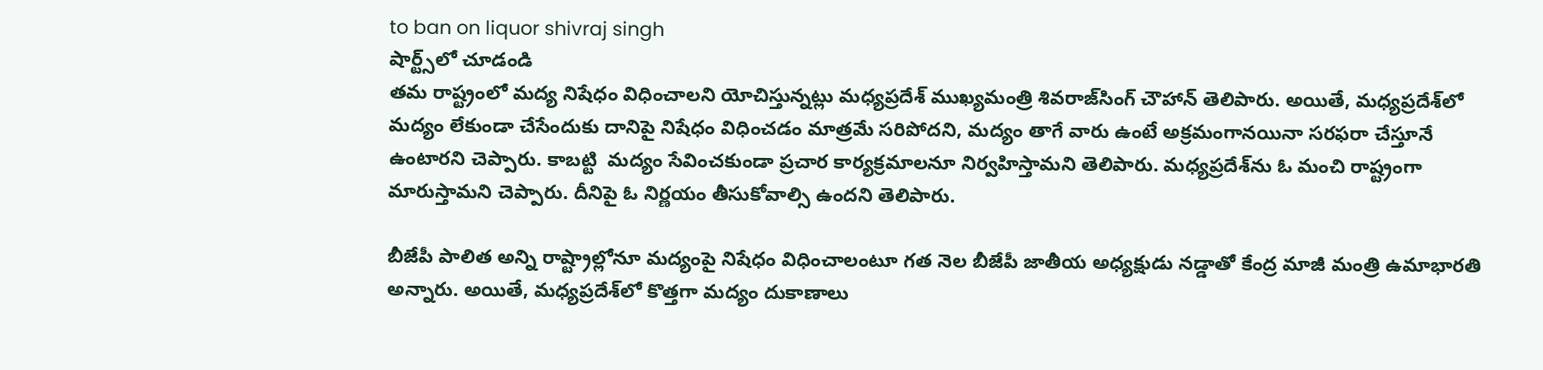to ban on liquor shivraj singh
షార్ట్స్‌లో చూడండి
త‌మ రాష్ట్రంలో మద్య నిషేధం విధించాల‌ని యోచిస్తున్న‌ట్లు మ‌ధ్య‌ప్ర‌దేశ్‌ ముఖ్యమంత్రి శివరాజ్‌సింగ్‌ చౌహాన్ తెలిపారు. అయితే, మ‌ధ్య‌ప్ర‌దేశ్‌లో మ‌ద్యం లేకుండా చేసేందుకు దానిపై నిషేధం విధించ‌డం మాత్ర‌మే స‌రి‌పోద‌ని, మ‌ద్యం తాగే వారు ఉంటే అక్ర‌మంగాన‌యినా సరఫరా చేస్తూనే ఉంటార‌ని చెప్పారు. కాబ‌ట్టి  మద్యం సేవించకుండా ప్రచార కార్య‌క్ర‌మాల‌నూ నిర్వహిస్తామని తెలిపారు. మ‌ధ్య‌ప్ర‌దేశ్‌ను ఓ మంచి రాష్ట్రంగా మారుస్తామని చెప్పారు. దీనిపై ఓ నిర్ణ‌యం తీసుకోవాల్సి ఉంద‌ని తెలిపారు.

బీజేపీ పాలిత అన్ని రాష్ట్రాల్లోనూ మ‌ద్యంపై నిషేధం విధించాలంటూ గ‌త నెల బీజేపీ జాతీయ అధ్యక్షుడు నడ్డాతో కేంద్ర మాజీ మంత్రి ఉమాభారతి అన్నారు. అయితే, మధ్యప్రదేశ్‌లో కొత్తగా మద్యం దుకాణాలు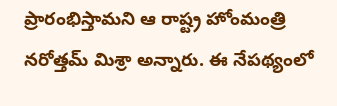ప్రారంభిస్తామని ఆ రాష్ట్ర హోంమంత్రి నరోత్తమ్‌ మిశ్రా అన్నారు. ఈ నేప‌థ్యంలో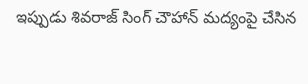ఇప్పుడు శివ‌రాజ్ సింగ్ చౌహాన్ మ‌ద్యంపై చేసిన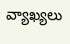వ్యాఖ్యలు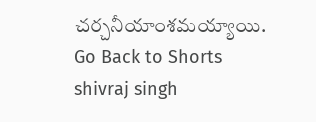చ‌ర్చ‌నీయాంశ‌మ‌య్యాయి.
Go Back to Shorts
shivraj singh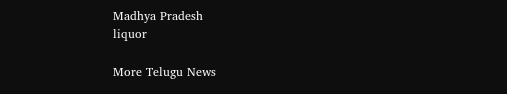Madhya Pradesh
liquor

More Telugu News